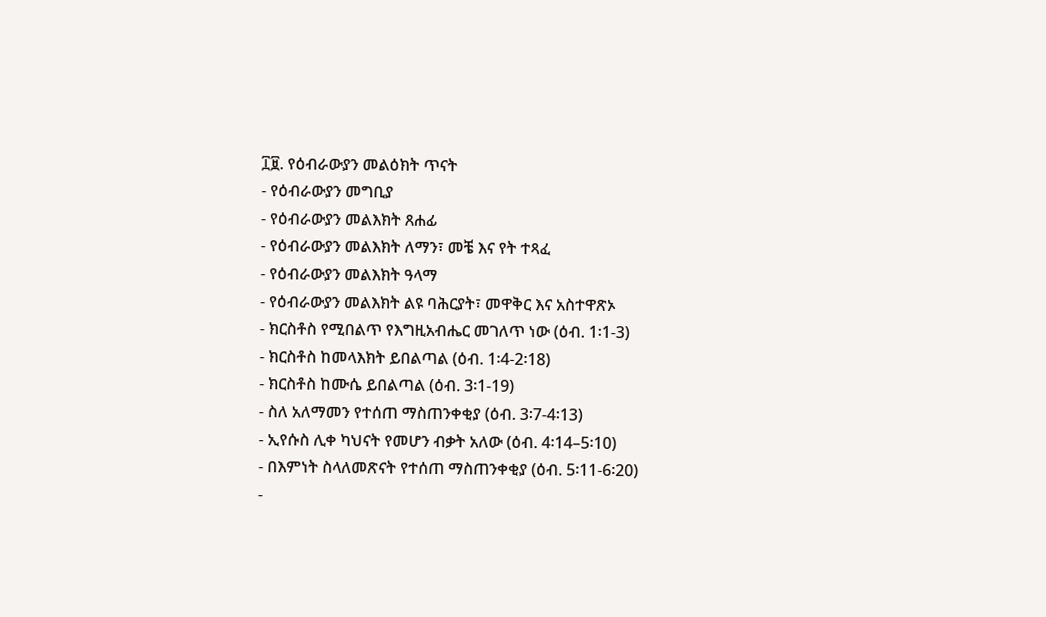፲፱. የዕብራውያን መልዕክት ጥናት
- የዕብራውያን መግቢያ
- የዕብራውያን መልእክት ጸሐፊ
- የዕብራውያን መልእክት ለማን፣ መቼ እና የት ተጻፈ
- የዕብራውያን መልእክት ዓላማ
- የዕብራውያን መልእክት ልዩ ባሕርያት፣ መዋቅር እና አስተዋጽኦ
- ክርስቶስ የሚበልጥ የእግዚአብሔር መገለጥ ነው (ዕብ. 1፡1-3)
- ክርስቶስ ከመላእክት ይበልጣል (ዕብ. 1፡4-2፡18)
- ክርስቶስ ከሙሴ ይበልጣል (ዕብ. 3፡1-19)
- ስለ አለማመን የተሰጠ ማስጠንቀቂያ (ዕብ. 3፡7-4፡13)
- ኢየሱስ ሊቀ ካህናት የመሆን ብቃት አለው (ዕብ. 4፡14–5፡10)
- በእምነት ስላለመጽናት የተሰጠ ማስጠንቀቂያ (ዕብ. 5፡11-6፡20)
-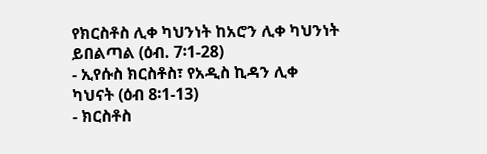የክርስቶስ ሊቀ ካህንነት ከአሮን ሊቀ ካህንነት ይበልጣል (ዕብ. 7፡1-28)
- ኢየሱስ ክርስቶስ፣ የአዲስ ኪዳን ሊቀ ካህናት (ዕብ 8፡1-13)
- ክርስቶስ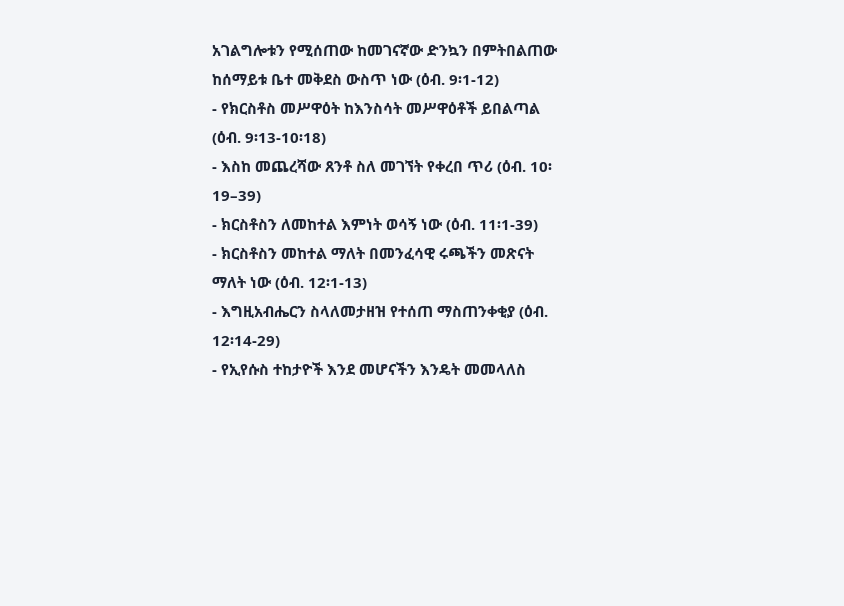አገልግሎቱን የሚሰጠው ከመገናኛው ድንኳን በምትበልጠው ከሰማይቱ ቤተ መቅደስ ውስጥ ነው (ዕብ. 9፡1-12)
- የክርስቶስ መሥዋዕት ከእንስሳት መሥዋዕቶች ይበልጣል (ዕብ. 9፡13-10፡18)
- እስከ መጨረሻው ጸንቶ ስለ መገኘት የቀረበ ጥሪ (ዕብ. 10፡19–39)
- ክርስቶስን ለመከተል እምነት ወሳኝ ነው (ዕብ. 11፡1-39)
- ክርስቶስን መከተል ማለት በመንፈሳዊ ሩጫችን መጽናት ማለት ነው (ዕብ. 12፡1-13)
- እግዚአብሔርን ስላለመታዘዝ የተሰጠ ማስጠንቀቂያ (ዕብ. 12፡14-29)
- የኢየሱስ ተከታዮች እንደ መሆናችን እንዴት መመላለስ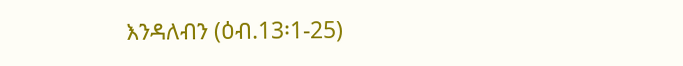እንዳለብን (ዕብ.13፡1-25)